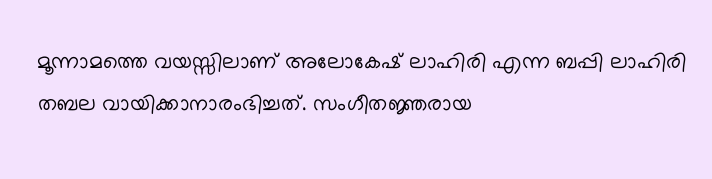മൂന്നാമത്തെ വയസ്സിലാണ് അലോകേഷ് ലാഹിരി എന്ന ബപ്പി ലാഹിരി തബല വായിക്കാനാരംഭിച്ചത്. സംഗീതജ്ഞരായ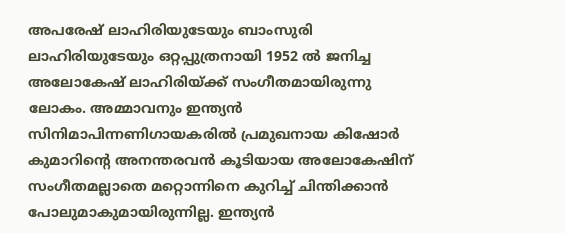അപരേഷ് ലാഹിരിയുടേയും ബാംസുരി ലാഹിരിയുടേയും ഒറ്റപ്പുത്രനായി 1952 ല്‍ ജനിച്ച അലോകേഷ് ലാഹിരിയ്ക്ക് സംഗീതമായിരുന്നു ലോകം. അമ്മാവനും ഇന്ത്യന്‍ സിനിമാപിന്നണിഗായകരില്‍ പ്രമുഖനായ കിഷോര്‍ കുമാറിന്റെ അനന്തരവന്‍ കൂടിയായ അലോകേഷിന് സംഗീതമല്ലാതെ മറ്റൊന്നിനെ കുറിച്ച് ചിന്തിക്കാന്‍ പോലുമാകുമായിരുന്നില്ല. ഇന്ത്യന്‍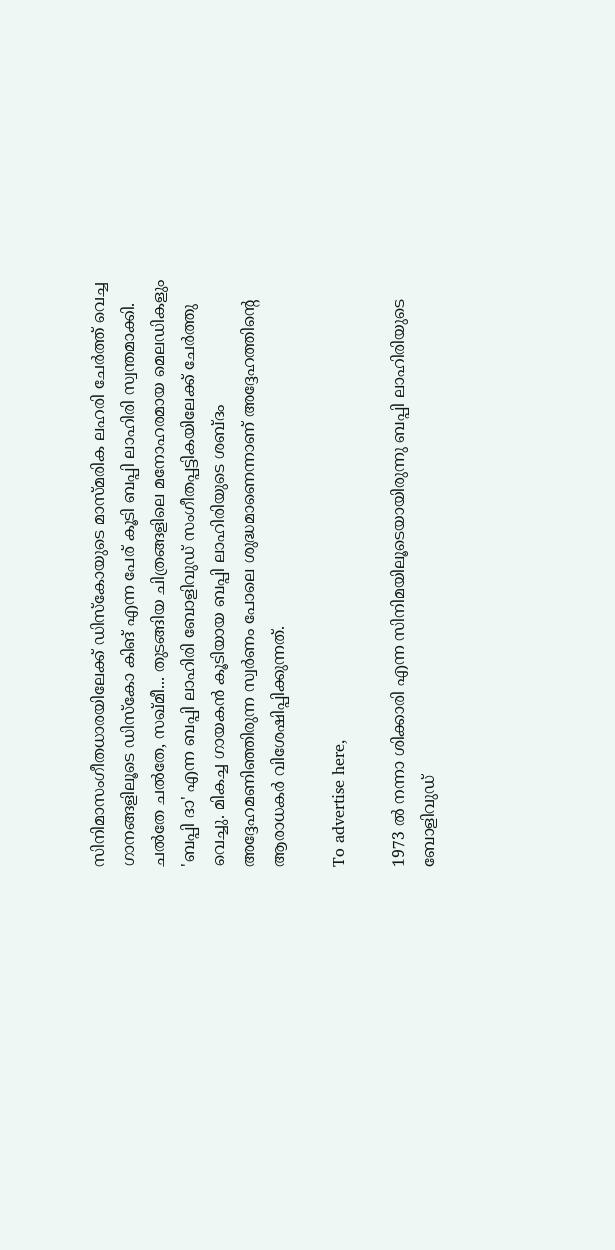സിനിമാസംഗീതധാരയിലേക്ക് ഡിസ്‌കോയുടെ മാസ്മരിക ലഹരി ചേര്‍ത്ത് വെച്ച ഗാനങ്ങളിലൂടെ ഡിസ്‌കോ കിങ് എന്ന പേര് കൂടി ബപ്പി ലാഹിരി സ്വന്തമാക്കി. ചല്‍തേ ചല്‍തേ, സഖ്മീ... തുടങ്ങിയ ചിത്രങ്ങളിലെ മനോഹരമായ മെലഡികളും 'ബപ്പി ദാ' എന്ന ബപ്പി ലാഹിരി ബോളിവുഡ് സംഗീതപ്പട്ടികയിലേക്ക് ചേര്‍ത്തു വെച്ചു. മികച്ച ഗായകന്‍ കൂടിയായ ബപ്പി ലാഹിരിയുടെ ശബ്ദം അദ്ദേഹമണിഞ്ഞിരുന്ന സ്വര്‍ണം പോലെ ശുദ്ധമാണെന്നാണ് അദ്ദേഹത്തിന്റെ ആരാധകര്‍ വിശേഷിപ്പിക്കുന്നത്.

To advertise here,

1973 ല്‍ നന്നാ ശിക്കാരി എന്ന സിനിമയിലൂടെയായിരുന്നു ബപ്പി ലാഹിരിയുടെ ബോളിവുഡ്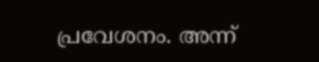പ്രവേശനം. അന്ന്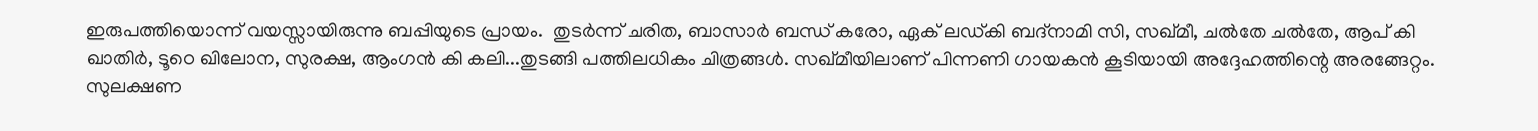ഇരുപത്തിയൊന്ന് വയസ്സായിരുന്നു ബപ്പിയുടെ പ്രായം.  തുടര്‍ന്ന് ചരിത, ബാസാര്‍ ബന്ധ് കരോ, ഏക് ലഡ്കി ബദ്‌നാമി സി, സഖ്മീ, ചല്‍തേ ചല്‍തേ, ആപ് കി ഖാതിര്‍, ടൂഠെ ഖിലോന, സുരക്ഷ, ആംഗന്‍ കി കലി...തുടങ്ങി പത്തിലധികം ചിത്രങ്ങള്‍. സഖ്മീയിലാണ് പിന്നണി ഗായകന്‍ കൂടിയായി അദ്ദേഹത്തിന്റെ അരങ്ങേറ്റം. സുലക്ഷണ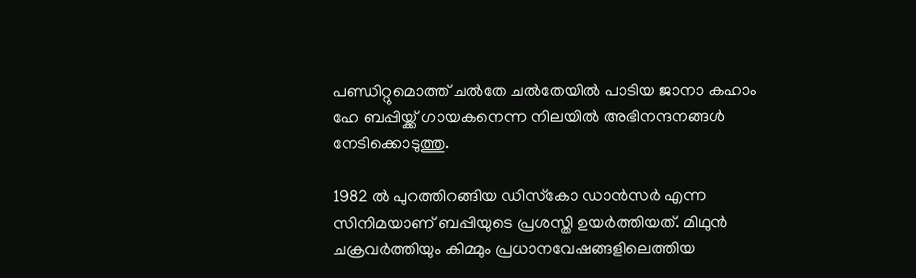പണ്ഡിറ്റുമൊത്ത് ചല്‍തേ ചല്‍തേയില്‍ പാടിയ ജാനാ കഹാം ഹേ ബപ്പിയ്ക്ക് ഗായകനെന്ന നിലയില്‍ അഭിനന്ദനങ്ങള്‍ നേടിക്കൊടുത്തു.

1982 ല്‍ പുറത്തിറങ്ങിയ ഡിസ്‌കോ ഡാന്‍സര്‍ എന്ന സിനിമയാണ് ബപ്പിയുടെ പ്രശസ്തി ഉയര്‍ത്തിയത്. മിഥുന്‍ ചക്രവര്‍ത്തിയും കിമ്മും പ്രധാനവേഷങ്ങളിലെത്തിയ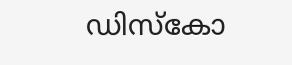ഡിസ്‌കോ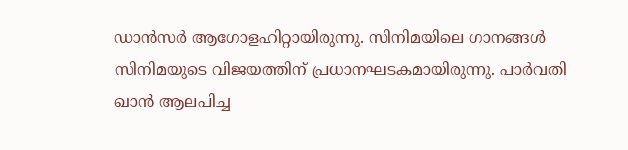ഡാന്‍സര്‍ ആഗോളഹിറ്റായിരുന്നു. സിനിമയിലെ ഗാനങ്ങള്‍ സിനിമയുടെ വിജയത്തിന് പ്രധാനഘടകമായിരുന്നു. പാര്‍വതി ഖാന്‍ ആലപിച്ച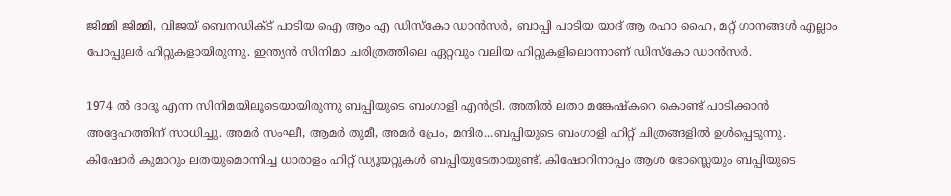ജിമ്മി ജിമ്മി, വിജയ് ബെനഡിക്ട് പാടിയ ഐ ആം എ ഡിസ്‌കോ ഡാന്‍സര്‍, ബാപ്പി പാടിയ യാദ് ആ രഹാ ഹൈ, മറ്റ് ഗാനങ്ങള്‍ എല്ലാം പോപ്പുലര്‍ ഹിറ്റുകളായിരുന്നു. ഇന്ത്യന്‍ സിനിമാ ചരിത്രത്തിലെ ഏറ്റവും വലിയ ഹിറ്റുകളിലൊന്നാണ് ഡിസ്‌കോ ഡാന്‍സര്‍.

1974 ല്‍ ദാദൂ എന്ന സിനിമയിലൂടെയായിരുന്നു ബപ്പിയുടെ ബംഗാളി എന്‍ട്രി. അതില്‍ ലതാ മങ്കേഷ്‌കറെ കൊണ്ട് പാടിക്കാന്‍ അദ്ദേഹത്തിന് സാധിച്ചു. അമര്‍ സംഘീ, ആമര്‍ തുമീ, അമര്‍ പ്രേം, മന്ദിര...ബപ്പിയുടെ ബംഗാളി ഹിറ്റ് ചിത്രങ്ങളില്‍ ഉള്‍പ്പെടുന്നു. കിഷോര്‍ കുമാറും ലതയുമൊന്നിച്ച ധാരാളം ഹിറ്റ് ഡ്യൂയറ്റുകള്‍ ബപ്പിയുടേതായുണ്ട്. കിഷോറിനാപ്പം ആശ ഭോസ്ലെയും ബപ്പിയുടെ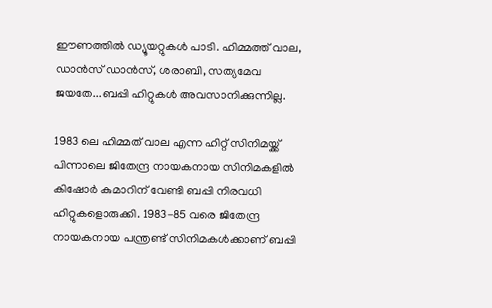ഈണത്തില്‍ ഡ്യൂയറ്റുകള്‍ പാടി. ഹിമ്മത്ത് വാല, ഡാന്‍സ് ഡാന്‍സ്, ശരാബി, സത്യമേവ ജയതേ...ബപ്പി ഹിറ്റുകള്‍ അവസാനിക്കുന്നില്ല.

1983 ലെ ഹിമ്മത് വാല എന്ന ഹിറ്റ് സിനിമയ്ക്ക് പിന്നാലെ ജിതേന്ദ്ര നായകനായ സിനിമകളില്‍ കിഷോര്‍ കുമാറിന് വേണ്ടി ബപ്പി നിരവധി ഹിറ്റുകളൊരുക്കി. 1983-85 വരെ ജിതേന്ദ്ര നായകനായ പന്ത്രണ്ട് സിനിമകള്‍ക്കാണ് ബപ്പി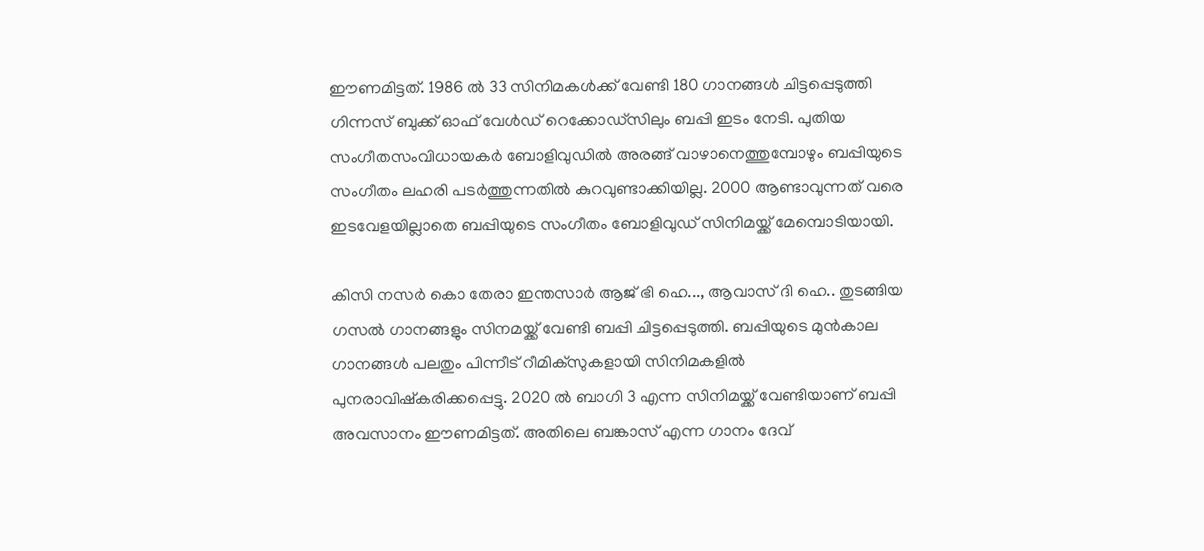ഈണമിട്ടത്. 1986 ല്‍ 33 സിനിമകള്‍ക്ക് വേണ്ടി 180 ഗാനങ്ങള്‍ ചിട്ടപ്പെടുത്തി ഗിന്നസ് ബുക്ക് ഓഫ് വേള്‍ഡ് റെക്കോഡ്‌സിലും ബപ്പി ഇടം നേടി. പുതിയ സംഗീതസംവിധായകര്‍ ബോളിവുഡില്‍ അരങ്ങ് വാഴാനെത്തുമ്പോഴും ബപ്പിയുടെ സംഗീതം ലഹരി പടര്‍ത്തുന്നതില്‍ കുറവുണ്ടാക്കിയില്ല. 2000 ആണ്ടാവുന്നത് വരെ ഇടവേളയില്ലാതെ ബപ്പിയുടെ സംഗീതം ബോളിവുഡ് സിനിമയ്ക്ക് മേമ്പൊടിയായി.

കിസി നസര്‍ കൊ തേരാ ഇന്തസാര്‍ ആജ് ഭി ഹെ..., ആവാസ് ദി ഹെ.. തുടങ്ങിയ ഗസല്‍ ഗാനങ്ങളും സിനമയ്ക്ക് വേണ്ടി ബപ്പി ചിട്ടപ്പെടുത്തി. ബപ്പിയുടെ മുന്‍കാല ഗാനങ്ങള്‍ പലതും പിന്നീട് റീമിക്‌സുകളായി സിനിമകളില്‍ പുനരാവിഷ്‌കരിക്കപ്പെട്ടു. 2020 ല്‍ ബാഗി 3 എന്ന സിനിമയ്ക്ക് വേണ്ടിയാണ് ബപ്പി അവസാനം ഈണമിട്ടത്. അതിലെ ബങ്കാസ് എന്ന ഗാനം ദേവ്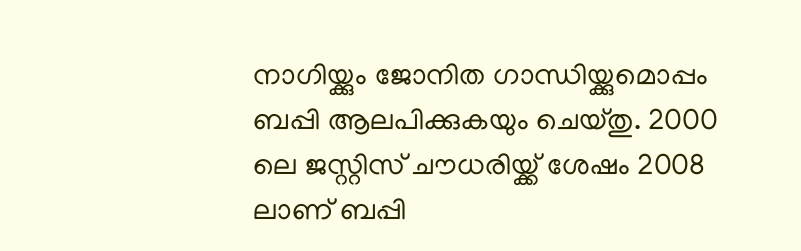നാഗിയ്ക്കും ജോനിത ഗാന്ധിയ്ക്കുമൊപ്പം ബപ്പി ആലപിക്കുകയും ചെയ്തു. 2000 ലെ ജസ്റ്റിസ് ചൗധരിയ്ക്ക് ശേഷം 2008 ലാണ് ബപ്പി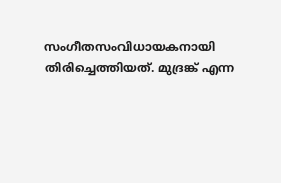സംഗീതസംവിധായകനായി തിരിച്ചെത്തിയത്. മുദ്രങ്ക് എന്ന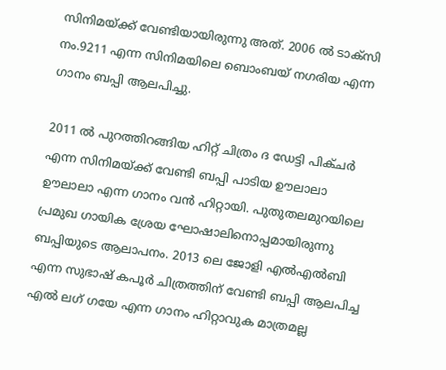സിനിമയ്ക്ക് വേണ്ടിയായിരുന്നു അത്. 2006 ല്‍ ടാക്‌സി നം.9211 എന്ന സിനിമയിലെ ബൊംബയ് നഗരിയ എന്ന ഗാനം ബപ്പി ആലപിച്ചു.

2011 ല്‍ പുറത്തിറങ്ങിയ ഹിറ്റ് ചിത്രം ദ ഡേട്ടി പിക്ചര്‍ എന്ന സിനിമയ്ക്ക് വേണ്ടി ബപ്പി പാടിയ ഊലാലാ ഊലാലാ എന്ന ഗാനം വന്‍ ഹിറ്റായി. പുതുതലമുറയിലെ പ്രമുഖ ഗായിക ശ്രേയ ഘോഷാലിനൊപ്പമായിരുന്നു ബപ്പിയുടെ ആലാപനം. 2013 ലെ ജോളി എല്‍എല്‍ബി എന്ന സുഭാഷ് കപൂര്‍ ചിത്രത്തിന് വേണ്ടി ബപ്പി ആലപിച്ച എല്‍ ലഗ് ഗയേ എന്ന ഗാനം ഹിറ്റാവുക മാത്രമല്ല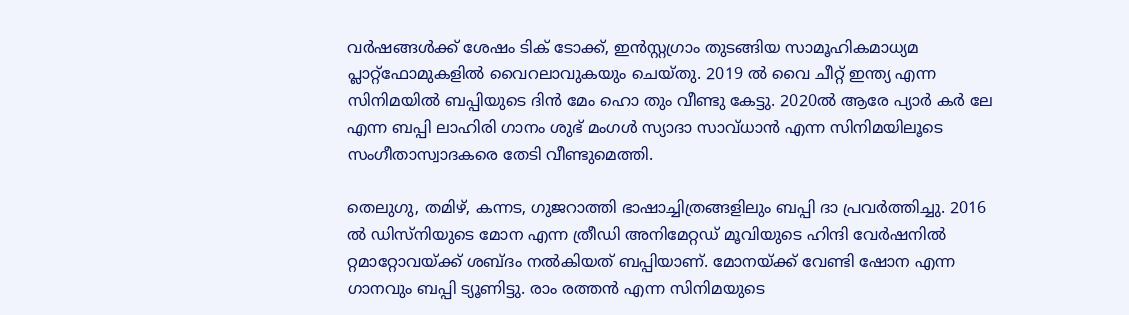വര്‍ഷങ്ങള്‍ക്ക് ശേഷം ടിക് ടോക്ക്, ഇന്‍സ്റ്റഗ്രാം തുടങ്ങിയ സാമൂഹികമാധ്യമ പ്ലാറ്റ്‌ഫോമുകളില്‍ വൈറലാവുകയും ചെയ്തു. 2019 ല്‍ വൈ ചീറ്റ് ഇന്ത്യ എന്ന സിനിമയില്‍ ബപ്പിയുടെ ദിന്‍ മേം ഹൊ തും വീണ്ടു കേട്ടു. 2020ല്‍ ആരേ പ്യാര്‍ കര്‍ ലേ എന്ന ബപ്പി ലാഹിരി ഗാനം ശുഭ് മംഗള്‍ സ്യാദാ സാവ്ധാന്‍ എന്ന സിനിമയിലൂടെ സംഗീതാസ്വാദകരെ തേടി വീണ്ടുമെത്തി.

തെലുഗു, തമിഴ്, കന്നട, ഗുജറാത്തി ഭാഷാച്ചിത്രങ്ങളിലും ബപ്പി ദാ പ്രവര്‍ത്തിച്ചു. 2016 ല്‍ ഡിസ്‌നിയുടെ മോന എന്ന ത്രീഡി അനിമേറ്റഡ് മൂവിയുടെ ഹിന്ദി വേര്‍ഷനില്‍ റ്റമാറ്റോവയ്ക്ക് ശബ്ദം നല്‍കിയത് ബപ്പിയാണ്. മോനയ്ക്ക് വേണ്ടി ഷോന എന്ന ഗാനവും ബപ്പി ട്യൂണിട്ടു. രാം രത്തന്‍ എന്ന സിനിമയുടെ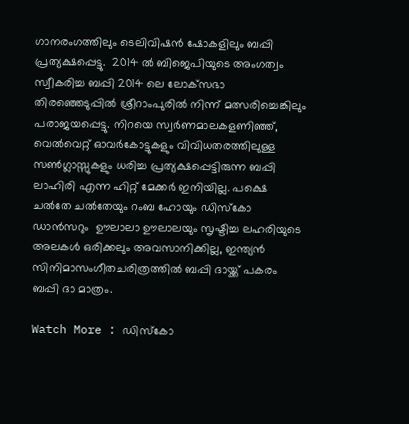ഗാനരംഗത്തിലും ടെലിവിഷന്‍ ഷോകളിലും ബപ്പി പ്രത്യക്ഷപ്പെട്ടു.  2014 ല്‍ ബിജെപിയുടെ അംഗത്വം സ്വീകരിച്ച ബപ്പി 2014 ലെ ലോക്‌സഭാ തിരഞ്ഞെടുപ്പില്‍ ശ്രീറാംപുരില്‍ നിന്ന് മത്സരിച്ചെങ്കിലും പരാജയപ്പെട്ടു. നിറയെ സ്വര്‍ണമാലകളണിഞ്ഞ്, വെല്‍വെറ്റ് ഓവര്‍കോട്ടുകളും വിവിധതരത്തിലുള്ള സണ്‍ഗ്ലാസ്സുകളും ധരിച്ച പ്രത്യക്ഷപ്പെട്ടിരുന്ന ബപ്പി ലാഹിരി എന്ന ഹിറ്റ് മേക്കര്‍ ഇനിയില്ല. പക്ഷെ ചല്‍തേ ചല്‍തേയും റംബ ഹോയും ഡിസ്‌കോ ഡാന്‍സറും  ഊലാലാ ഊലാലയും സൃഷ്ടിച്ച ലഹരിയുടെ അലകള്‍ ഒരിക്കലും അവസാനിക്കില്ല, ഇന്ത്യന്‍ സിനിമാസംഗീതചരിത്രത്തില്‍ ബപ്പി ദായ്ക്ക് പകരം ബപ്പി ദാ മാത്രം.

Watch More : ഡിസ്‌കോ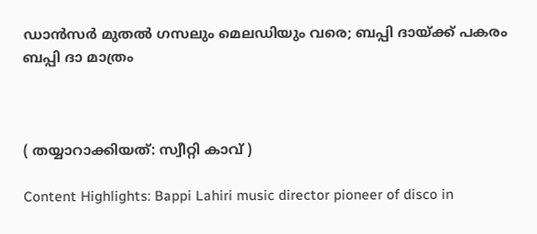ഡാന്‍സര്‍ മുതല്‍ ഗസലും മെലഡിയും വരെ; ബപ്പി ദായ്ക്ക് പകരം ബപ്പി ദാ മാത്രം



( തയ്യാറാക്കിയത്: സ്വീറ്റി കാവ് )

Content Highlights: Bappi Lahiri music director pioneer of disco in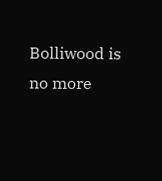Bolliwood is no more